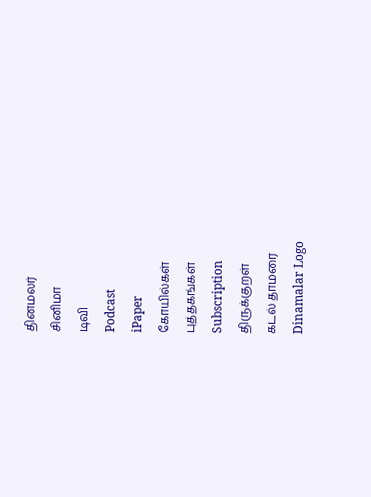தினமலர்
சினிமா
டிவி
Podcast
iPaper
கோயில்கள்
புத்தகங்கள்
Subscription
திருக்குறள்
கடல் தாமரை
Dinamalar Logo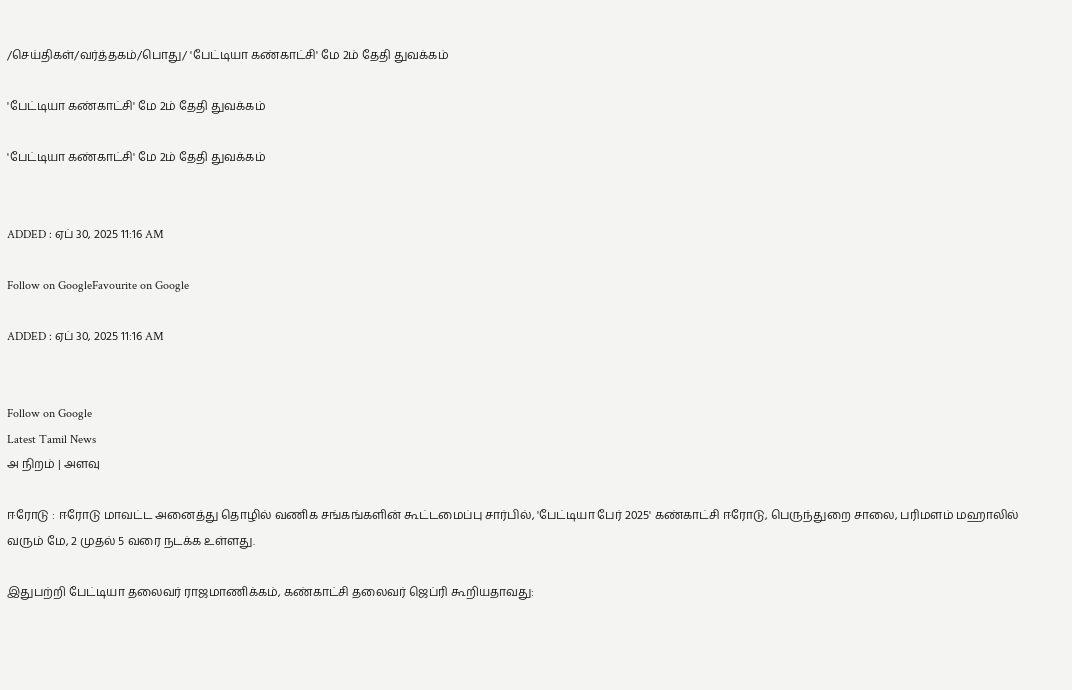/செய்திகள்/வர்த்தகம்/பொது/ 'பேட்டியா கண்காட்சி' மே 2ம் தேதி துவக்கம்

'பேட்டியா கண்காட்சி' மே 2ம் தேதி துவக்கம்

'பேட்டியா கண்காட்சி' மே 2ம் தேதி துவக்கம்


ADDED : ஏப் 30, 2025 11:16 AM

Follow on GoogleFavourite on Google

ADDED : ஏப் 30, 2025 11:16 AM


Follow on Google
Latest Tamil News
அ நிறம் | அளவு

ஈரோடு : ஈரோடு மாவட்ட அனைத்து தொழில் வணிக சங்கங்களின் கூட்டமைப்பு சார்பில், 'பேட்டியா பேர் 2025' கண்காட்சி ஈரோடு, பெருந்துறை சாலை, பரிமளம் மஹாலில் வரும் மே, 2 முதல் 5 வரை நடக்க உள்ளது.

இதுபற்றி பேட்டியா தலைவர் ராஜமாணிக்கம், கண்காட்சி தலைவர் ஜெப்ரி கூறியதாவது: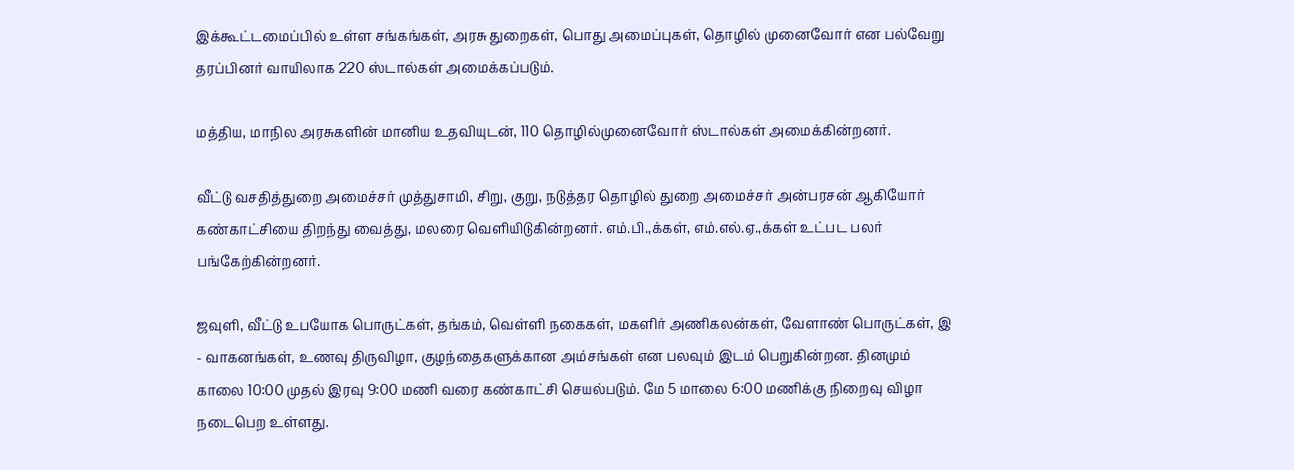இக்கூட்டமைப்பில் உள்ள சங்கங்கள், அரசு துறைகள், பொது அமைப்புகள், தொழில் முனைவோர் என பல்வேறு தரப்பினர் வாயிலாக 220 ஸ்டால்கள் அமைக்கப்படும்.

மத்திய, மாநில அரசுகளின் மானிய உதவியுடன், 110 தொழில்முனைவோர் ஸ்டால்கள் அமைக்கின்றனர்.

வீட்டு வசதித்துறை அமைச்சர் முத்துசாமி, சிறு, குறு, நடுத்தர தொழில் துறை அமைச்சர் அன்பரசன் ஆகியோர் கண்காட்சியை திறந்து வைத்து, மலரை வெளியிடுகின்றனர். எம்.பி.,க்கள், எம்.எல்.ஏ.,க்கள் உட்பட பலர் பங்கேற்கின்றனர்.

ஜவுளி, வீட்டு உபயோக பொருட்கள், தங்கம், வெள்ளி நகைகள், மகளிர் அணிகலன்கள், வேளாண் பொருட்கள், இ - வாகனங்கள், உணவு திருவிழா, குழந்தைகளுக்கான அம்சங்கள் என பலவும் இடம் பெறுகின்றன. தினமும் காலை 10:00 முதல் இரவு 9:00 மணி வரை கண்காட்சி செயல்படும். மே 5 மாலை 6:00 மணிக்கு நிறைவு விழா நடைபெற உள்ளது.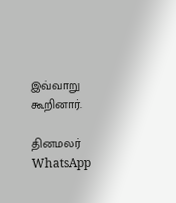இவ்வாறு கூறினார்.

தினமலர் WhatsApp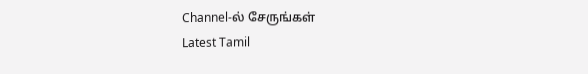Channel-ல் சேருங்கள்
Latest Tamil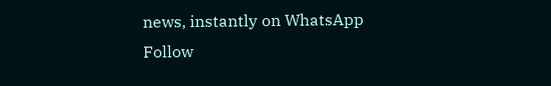news, instantly on WhatsApp
Follow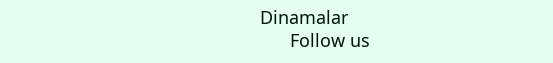Dinamalar
      Follow us